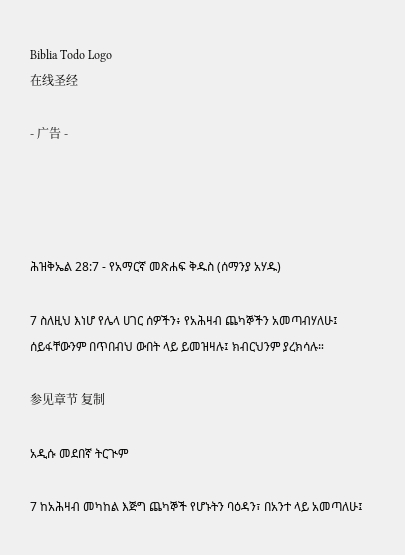Biblia Todo Logo
在线圣经

- 广告 -




ሕዝቅኤል 28:7 - የአማርኛ መጽሐፍ ቅዱስ (ሰማንያ አሃዱ)

7 ስለዚህ እነሆ የሌላ ሀገር ሰዎችን፥ የአሕዛብ ጨካኞችን አመጣብሃለሁ፤ ሰይፋቸውንም በጥበብህ ውበት ላይ ይመዝዛሉ፤ ክብርህንም ያረክሳሉ።

参见章节 复制

አዲሱ መደበኛ ትርጒም

7 ከአሕዛብ መካከል እጅግ ጨካኞች የሆኑትን ባዕዳን፣ በአንተ ላይ አመጣለሁ፤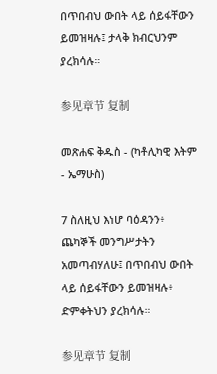በጥበብህ ውበት ላይ ሰይፋቸውን ይመዝዛሉ፤ ታላቅ ክብርህንም ያረክሳሉ።

参见章节 复制

መጽሐፍ ቅዱስ - (ካቶሊካዊ እትም - ኤማሁስ)

7 ስለዚህ እነሆ ባዕዳንን፥ ጨካኞች መንግሥታትን አመጣብሃለሁ፤ በጥበብህ ውበት ላይ ሰይፋቸውን ይመዝዛሉ፥ ድምቀትህን ያረክሳሉ።

参见章节 复制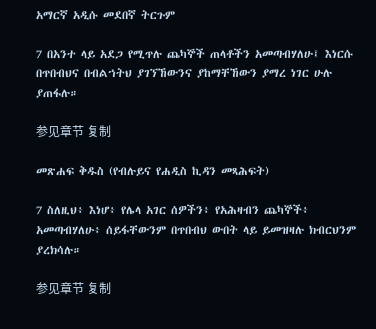አማርኛ አዲሱ መደበኛ ትርጉም

7 በአንተ ላይ አደጋ የሚጥሉ ጨካኞች ጠላቶችን አመጣብሃለሁ፤ እነርሱ በጥበብህና በብልኀትህ ያገኘኸውንና ያከማቸኸውን ያማረ ነገር ሁሉ ያጠፋሉ።

参见章节 复制

መጽሐፍ ቅዱስ (የብሉይና የሐዲስ ኪዳን መጻሕፍት)

7 ስለዚህ፥ እነሆ፥ የሌላ አገር ሰዎችን፥ የአሕዛብን ጨካኞች፥ አመጣብሃለሁ፥ ሰይፋቸውንም በጥበብህ ውበት ላይ ይመዝዛሉ ክብርህንም ያረክሳሉ።

参见章节 复制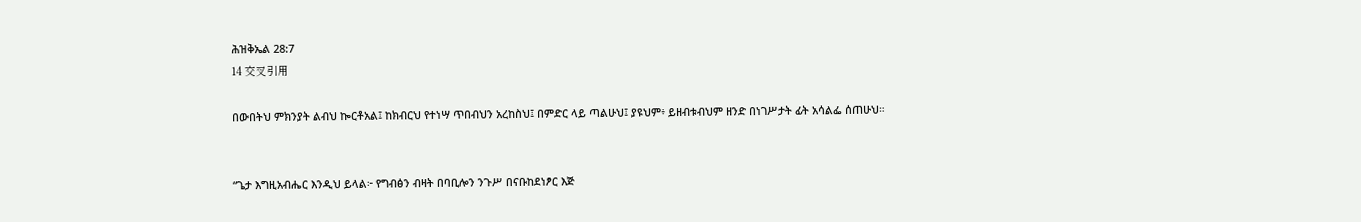ሕዝቅኤል 28:7
14 交叉引用

በውበትህ ምክንያት ልብህ ኰርቶአል፤ ከክብርህ የተነሣ ጥበብህን አረከስህ፤ በምድር ላይ ጣልሁህ፤ ያዩህም፥ ይዘብቱብህም ዘንድ በነገሥታት ፊት አሳልፌ ሰጠሁህ።


“ጌታ እግዚአብሔር እንዲህ ይላል፦ የግብፅን ብዛት በባቢሎን ንጉሥ በናቡከደነፆር እጅ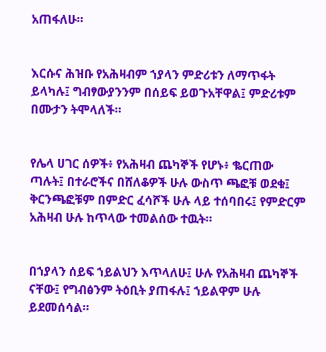አጠፋለሁ።


እርሱና ሕዝቡ የአሕዛብም ኀያላን ምድሪቱን ለማጥፋት ይላካሉ፤ ግብፃውያንንም በሰይፍ ይወጉአቸዋል፤ ምድሪቱም በሙታን ትሞላለች።


የሌላ ሀገር ሰዎች፥ የአሕዛብ ጨካኞች የሆኑ፥ ቈርጠው ጣሉት፤ በተራሮችና በሸለቆዎች ሁሉ ውስጥ ጫፎቹ ወደቁ፤ ቅርንጫፎቹም በምድር ፈሳሾች ሁሉ ላይ ተሰባበሩ፤ የምድርም አሕዛብ ሁሉ ከጥላው ተመልሰው ተዉት።


በኀያላን ሰይፍ ኀይልህን እጥላለሁ፤ ሁሉ የአሕዛብ ጨካኞች ናቸው፤ የግብፅንም ትዕቢት ያጠፋሉ፤ ኀይልዋም ሁሉ ይደመሰሳል።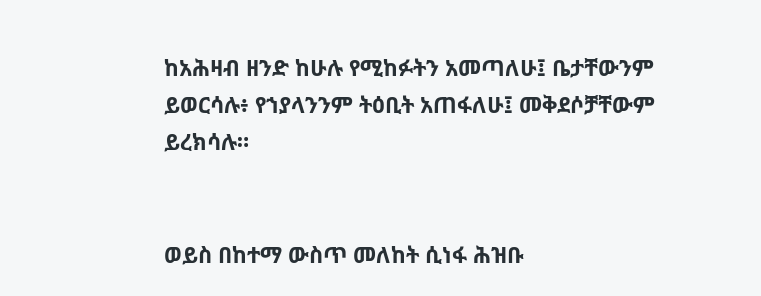ከአሕዛብ ዘንድ ከሁሉ የሚከፉትን አመጣለሁ፤ ቤታቸውንም ይወርሳሉ፥ የኀያላንንም ትዕቢት አጠፋለሁ፤ መቅደሶቻቸውም ይረክሳሉ።


ወይስ በከተማ ውስጥ መለከት ሲነፋ ሕዝቡ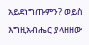አይደነግጡምን? ወይስ እግዚአብሔር ያላዘዘው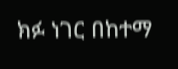ክፉ ነገር በከተማ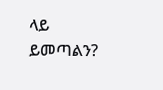ላይ ይመጣልን?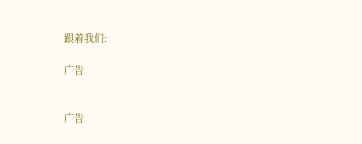跟着我们:

广告


广告